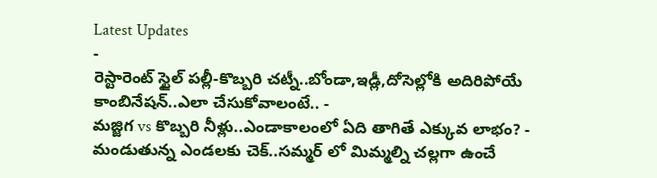Latest Updates
-
రెస్టారెంట్ స్టైల్ పల్లీ-కొబ్బరి చట్నీ..బోండా,ఇడ్లీ,దోసెల్లోకి అదిరిపోయే కాంబినేషన్..ఎలా చేసుకోవాలంటే.. -
మజ్జిగ vs కొబ్బరి నీళ్లు..ఎండాకాలంలో ఏది తాగితే ఎక్కువ లాభం? -
మండుతున్న ఎండలకు చెక్..సమ్మర్ లో మిమ్మల్ని చల్లగా ఉంచే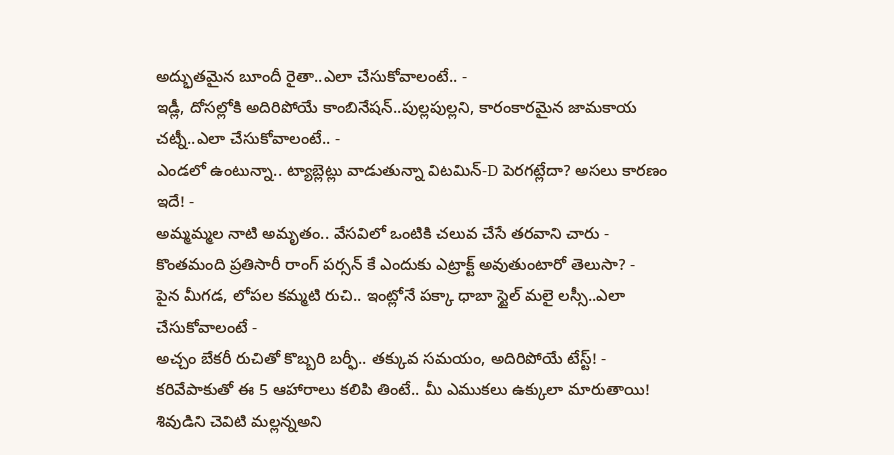అద్భుతమైన బూందీ రైతా..ఎలా చేసుకోవాలంటే.. -
ఇడ్లీ, దోసల్లోకి అదిరిపోయే కాంబినేషన్..పుల్లపుల్లని, కారంకారమైన జామకాయ చట్నీ..ఎలా చేసుకోవాలంటే.. -
ఎండలో ఉంటున్నా.. ట్యాబ్లెట్లు వాడుతున్నా విటమిన్-D పెరగట్లేదా? అసలు కారణం ఇదే! -
అమ్మమ్మల నాటి అమృతం.. వేసవిలో ఒంటికి చలువ చేసే తరవాని చారు -
కొంతమంది ప్రతిసారీ రాంగ్ పర్సన్ కే ఎందుకు ఎట్రాక్ట్ అవుతుంటారో తెలుసా? -
పైన మీగడ, లోపల కమ్మటి రుచి.. ఇంట్లోనే పక్కా ధాబా స్టైల్ మలై లస్సీ..ఎలా చేసుకోవాలంటే -
అచ్చం బేకరీ రుచితో కొబ్బరి బర్ఫీ.. తక్కువ సమయం, అదిరిపోయే టేస్ట్! -
కరివేపాకుతో ఈ 5 ఆహారాలు కలిపి తింటే.. మీ ఎముకలు ఉక్కులా మారుతాయి!
శివుడిని చెవిటి మల్లన్నఅని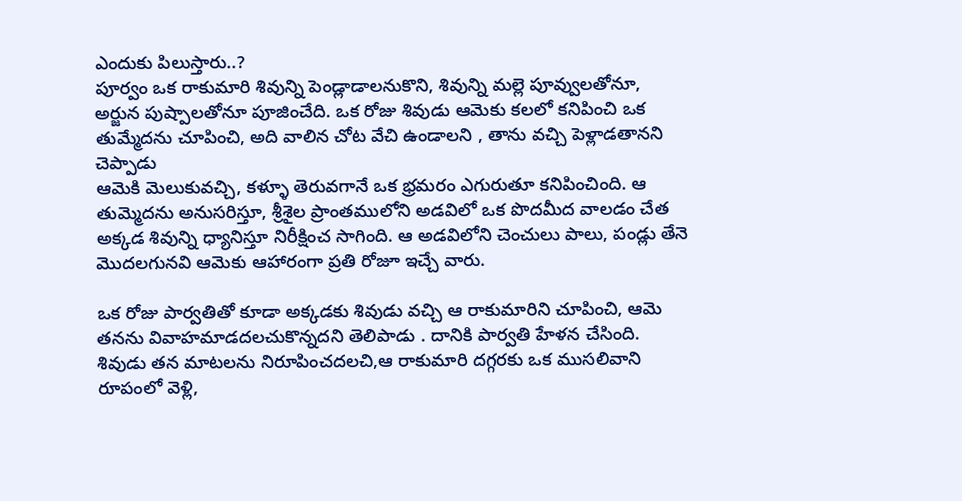ఎందుకు పిలుస్తారు..?
పూర్వం ఒక రాకుమారి శివున్ని పెండ్లాడాలనుకొని, శివున్ని మల్లె పూవ్వులతోనూ, అర్జున పుష్పాలతోనూ పూజించేది. ఒక రోజు శివుడు ఆమెకు కలలో కనిపించి ఒక తుమ్మేదను చూపించి, అది వాలిన చోట వేచి ఉండాలని , తాను వచ్చి పెళ్లాడతానని చెప్పాడు
ఆమెకి మెలుకువచ్చి, కళ్ళూ తెరువగానే ఒక భ్రమరం ఎగురుతూ కనిపించింది. ఆ తుమ్మెదను అనుసరిస్తూ, శ్రీశైల ప్రాంతములోని అడవిలో ఒక పొదమీద వాలడం చేత అక్కడ శివున్ని ధ్యానిస్తూ నిరీక్షించ సాగింది. ఆ అడవిలోని చెంచులు పాలు, పండ్లు తేనె మొదలగునవి ఆమెకు ఆహారంగా ప్రతి రోజూ ఇచ్చే వారు.

ఒక రోజు పార్వతితో కూడా అక్కడకు శివుడు వచ్చి ఆ రాకుమారిని చూపించి, ఆమె తనను వివాహమాడదలచుకొన్నదని తెలిపాడు . దానికి పార్వతి హేళన చేసింది. శివుడు తన మాటలను నిరూపించదలచి,ఆ రాకుమారి దగ్గరకు ఒక ముసలివాని రూపంలో వెళ్లి,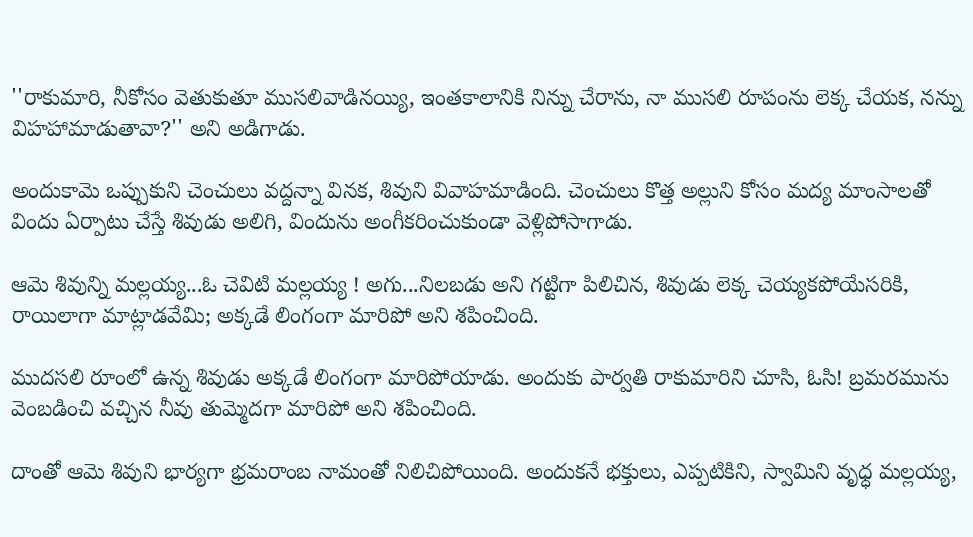''రాకుమారి, నీకోసం వెతుకుతూ ముసలివాడినయ్యి, ఇంతకాలానికి నిన్ను చేరాను, నా ముసలి రూపంను లెక్క చేయక, నన్ను విహహామాడుతావా?'' అని అడిగాడు.

అందుకామె ఒప్పుకుని చెంచులు వద్దన్నా వినక, శివుని వివాహమాడింది. చెంచులు కొత్త అల్లుని కోసం మద్య మాంసాలతో విందు ఏర్పాటు చేస్తే శివుడు అలిగి, విందును అంగీకరించుకుండా వెళ్లిపోసాగాడు.

ఆమె శివున్ని మల్లయ్య...ఓ చెవిటి మల్లయ్య ! అగు...నిలబడు అని గట్టిగా పిలిచిన, శివుడు లెక్క చెయ్యకపోయేసరికి, రాయిలాగా మాట్లాడవేమి; అక్కడే లింగంగా మారిపో అని శపించింది.

ముదసలి రూంలో ఉన్న శివుడు అక్కడే లింగంగా మారిపోయాడు. అందుకు పార్వతి రాకుమారిని చూసి, ఓసి! బ్రమరమును వెంబడించి వచ్చిన నీవు తుమ్మెదగా మారిపో అని శపించింది.

దాంతో ఆమె శివుని భార్యగా భ్రమరాంబ నామంతో నిలిచిపోయింది. అందుకనే భక్తులు, ఎప్పటికిని, స్వామిని వృధ్ధ మల్లయ్య,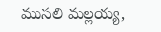ముసలి మల్లయ్య,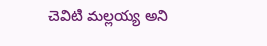చెవిటి మల్లయ్య అని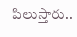పిలుస్తారు..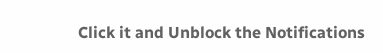Click it and Unblock the Notifications